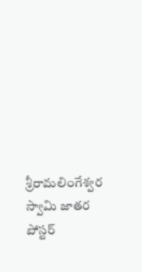శ్రీరామలింగేశ్వర స్వామి జాతర పోస్టర్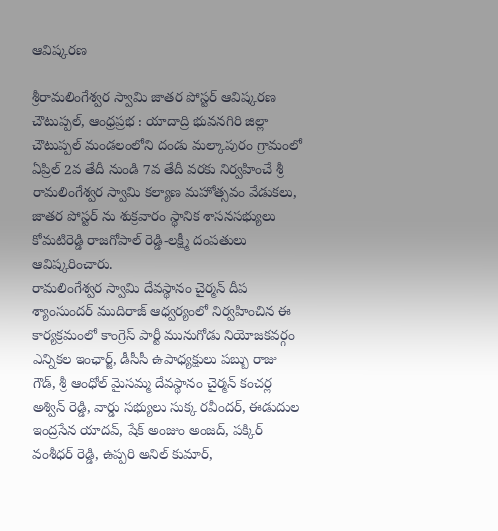ఆవిష్కరణ

శ్రీరామలింగేశ్వర స్వామి జాతర పోస్టర్ ఆవిష్కరణ
చౌటుప్పల్, ఆంధ్రప్రభ : యాదాద్రి భువనగిరి జిల్లా చౌటుప్పల్ మండలంలోని దండు మల్కాపురం గ్రామంలో ఏప్రిల్ 2వ తేదీ నుండి 7వ తేదీ వరకు నిర్వహించే శ్రీ రామలింగేశ్వర స్వామి కల్యాణ మహోత్సవం వేడుకలు, జాతర పోస్టర్ ను శుక్రవారం స్థానిక శాసనసభ్యులు కోమటిరెడ్డి రాజగోపాల్ రెడ్డి-లక్ష్మీ దంపతులు ఆవిష్కరించారు.
రామలింగేశ్వర స్వామి దేవస్థానం చైర్మన్ దీప శ్యాంసుందర్ ముదిరాజ్ ఆధ్వర్యంలో నిర్వహించిన ఈ కార్యక్రమంలో కాంగ్రెస్ పార్టీ మునుగోడు నియోజకవర్గం ఎన్నికల ఇంఛార్జ్, డీసీసీ ఉపాధ్యక్షులు పబ్బు రాజు గౌడ్, శ్రీ ఆంధోల్ మైసమ్మ దేవస్థానం చైర్మన్ కంచర్ల అశ్విన్ రెడ్డి, వార్డు సభ్యులు సుక్క రవీందర్, ఈడుదుల ఇంద్రసేన యాదవ్, షేక్ అంజుం అంజద్, పక్కిర్ వంశీధర్ రెడ్డి, ఉప్పరి అనిల్ కుమార్,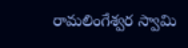రామలింగేశ్వర స్వామి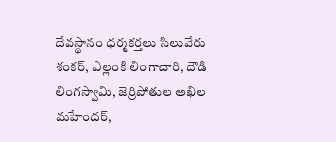దేవస్థానం ధర్మకర్తలు సిలువేరు శంకర్, ఎల్లంకి లింగాచారి, దౌడి లింగస్వామి, జెర్రిపోతుల అఖిల మహేందర్,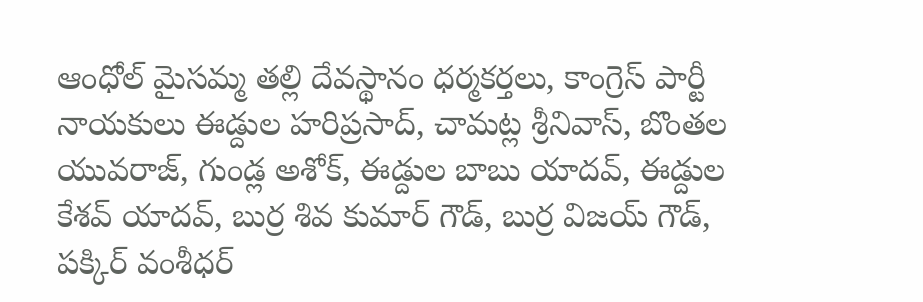ఆంధోల్ మైసమ్మ తల్లి దేవస్థానం ధర్మకర్తలు, కాంగ్రెస్ పార్టీ నాయకులు ఈడ్దుల హరిప్రసాద్, చామట్ల శ్రీనివాస్, బొంతల యువరాజ్, గుండ్ల అశోక్, ఈడ్దుల బాబు యాదవ్, ఈడ్దుల కేశవ్ యాదవ్, బుర్ర శివ కుమార్ గౌడ్, బుర్ర విజయ్ గౌడ్, పక్కిర్ వంశీధర్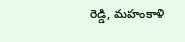రెడ్డి, మహంకాళి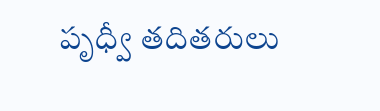పృధ్వీ తదితరులు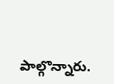పాల్గొన్నారు.